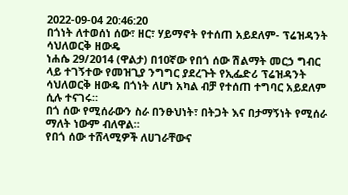2022-09-04 20:46:20
በጎነት ለተወሰነ ሰው፣ ዘር፣ ሃይማኖት የተሰጠ አይደለም- ፕሬዝዳንት ሳህለወርቅ ዘውዴ
ነሐሴ 29/2014 (ዋልታ) በ10ኛው የበጎ ሰው ሽልማት መርኃ ግብር ላይ ተገኝተው የመዝጊያ ንግግር ያደረጉት የኢፌድሪ ፕሬዝዳንት ሳህለወርቅ ዘውዴ በጎነት ለሆነ አካል ብቻ የተሰጠ ተግባር አይደለም ሲሉ ተናገሩ።
በጎ ሰው የሚሰራውን ስራ በንፁህነት፣ በትጋት እና በታማኝነት የሚሰራ ማለት ነውም ብለዋል።
የበጎ ሰው ተሸላሚዎች ለሀገራቸውና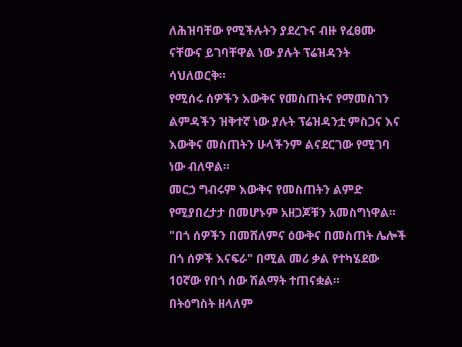ለሕዝባቸው የሚችሉትን ያደረጉና ብዙ የፈፀሙ ናቸውና ይገባቸዋል ነው ያሉት ፕሬዝዳንት ሳህለወርቅ።
የሚሰሩ ሰዎችን እውቅና የመስጠትና የማመስገን ልምዳችን ዝቅተኛ ነው ያሉት ፕሬዝዳንቷ ምስጋና እና እውቅና መስጠትን ሁላችንም ልናደርገው የሚገባ ነው ብለዋል።
መርኃ ግብሩም እውቅና የመስጠትን ልምድ የሚያበረታታ በመሆኑም አዘጋጆቹን አመስግነዋል።
"በጎ ሰዎችን በመሸለምና ዕውቅና በመስጠት ሌሎች በጎ ሰዎች እናፍራ" በሚል መሪ ቃል የተካሄደው 10ኛው የበጎ ሰው ሽልማት ተጠናቋል።
በትዕግስት ዘላለም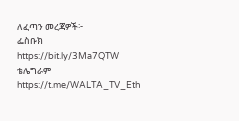ለፈጣን መረጃዎች፦
ፌስቡክ https://bit.ly/3Ma7QTW
ቴሌግራም https://t.me/WALTA_TV_Eth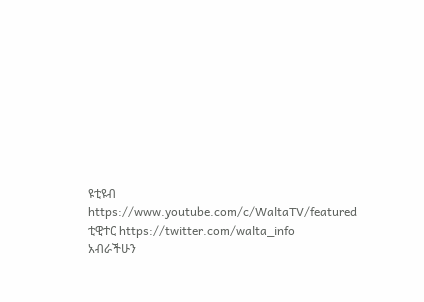ዩቲዩብ https://www.youtube.com/c/WaltaTV/featured
ቲዊተር https://twitter.com/walta_info
አብራችሁን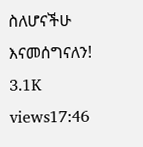ስለሆናችሁ እናመሰግናለን!
3.1K views17:46